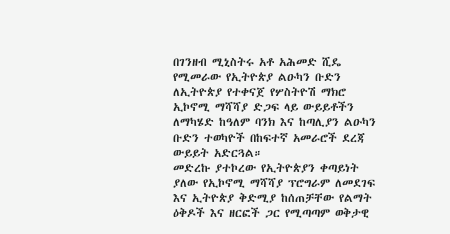በገንዘብ ሚኒስትሩ አቶ አሕመድ ሺዴ የሚመራው የኢትዮጵያ ልዑካን ቡድን ለኢትዮጵያ የተቀናጀ የሦስትዮሽ ማክሮ ኢኮኖሚ ማሻሻያ ድጋፍ ላይ ውይይቶችን ለማካሄድ ከዓለም ባንክ እና ከጣሊያን ልዑካን ቡድን ተወካዮች በከፍተኛ አመራሮች ደረጃ ውይይት አድርጓል።
መድረኩ ያተኮረው የኢትዮጵያን ቀጣይነት ያለው የኢኮኖሚ ማሻሻያ ፕሮግራም ለመደገፍ እና ኢትዮጵያ ቅድሚያ ከሰጠቻቸው የልማት ዕቅዶች እና ዘርፎች ጋር የሚጣጣም ወቅታዊ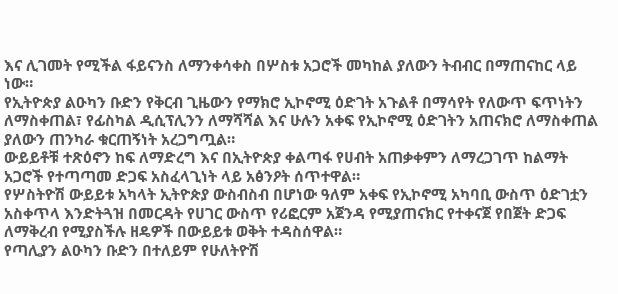እና ሊገመት የሚችል ፋይናንስ ለማንቀሳቀስ በሦስቱ አጋሮች መካከል ያለውን ትብብር በማጠናከር ላይ ነው።
የኢትዮጵያ ልዑካን ቡድን የቅርብ ጊዜውን የማክሮ ኢኮኖሚ ዕድገት አጉልቶ በማሳየት የለውጥ ፍጥነትን ለማስቀጠል፣ የፊስካል ዲሲፕሊንን ለማሻሻል እና ሁሉን አቀፍ የኢኮኖሚ ዕድገትን አጠናክሮ ለማስቀጠል ያለውን ጠንካራ ቁርጠኝነት አረጋግጧል።
ውይይቶቹ ተጽዕኖን ከፍ ለማድረግ እና በኢትዮጵያ ቀልጣፋ የሀብት አጠቃቀምን ለማረጋገጥ ከልማት አጋሮች የተጣጣመ ድጋፍ አስፈላጊነት ላይ አፅንዖት ሰጥተዋል።
የሦስትዮሽ ውይይቱ አካላት ኢትዮጵያ ውስብስብ በሆነው ዓለም አቀፍ የኢኮኖሚ አካባቢ ውስጥ ዕድገቷን አስቀጥላ እንድትጓዝ በመርዳት የሀገር ውስጥ የሪፎርም አጀንዳ የሚያጠናክር የተቀናጀ የበጀት ድጋፍ ለማቅረብ የሚያስችሉ ዘዴዎች በውይይቱ ወቅት ተዳስሰዋል።
የጣሊያን ልዑካን ቡድን በተለይም የሁለትዮሽ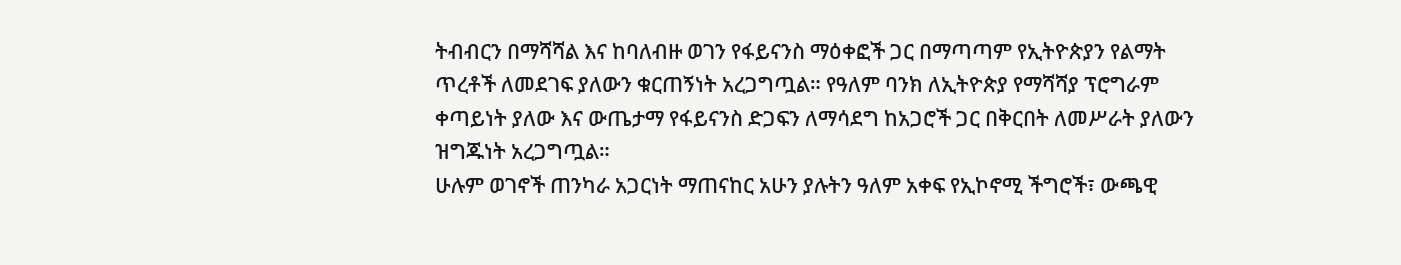ትብብርን በማሻሻል እና ከባለብዙ ወገን የፋይናንስ ማዕቀፎች ጋር በማጣጣም የኢትዮጵያን የልማት ጥረቶች ለመደገፍ ያለውን ቁርጠኝነት አረጋግጧል። የዓለም ባንክ ለኢትዮጵያ የማሻሻያ ፕሮግራም ቀጣይነት ያለው እና ውጤታማ የፋይናንስ ድጋፍን ለማሳደግ ከአጋሮች ጋር በቅርበት ለመሥራት ያለውን ዝግጁነት አረጋግጧል።
ሁሉም ወገኖች ጠንካራ አጋርነት ማጠናከር አሁን ያሉትን ዓለም አቀፍ የኢኮኖሚ ችግሮች፣ ውጫዊ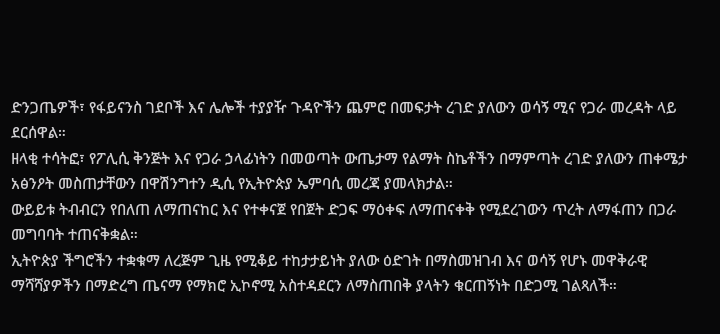ድንጋጤዎች፣ የፋይናንስ ገደቦች እና ሌሎች ተያያዥ ጉዳዮችን ጨምሮ በመፍታት ረገድ ያለውን ወሳኝ ሚና የጋራ መረዳት ላይ ደርሰዋል።
ዘላቂ ተሳትፎ፣ የፖሊሲ ቅንጅት እና የጋራ ኃላፊነትን በመወጣት ውጤታማ የልማት ስኬቶችን በማምጣት ረገድ ያለውን ጠቀሜታ አፅንዖት መስጠታቸውን በዋሽንግተን ዲሲ የኢትዮጵያ ኤምባሲ መረጃ ያመላክታል።
ውይይቱ ትብብርን የበለጠ ለማጠናከር እና የተቀናጀ የበጀት ድጋፍ ማዕቀፍ ለማጠናቀቅ የሚደረገውን ጥረት ለማፋጠን በጋራ መግባባት ተጠናቅቋል።
ኢትዮጵያ ችግሮችን ተቋቁማ ለረጅም ጊዜ የሚቆይ ተከታታይነት ያለው ዕድገት በማስመዝገብ እና ወሳኝ የሆኑ መዋቅራዊ ማሻሻያዎችን በማድረግ ጤናማ የማክሮ ኢኮኖሚ አስተዳደርን ለማስጠበቅ ያላትን ቁርጠኝነት በድጋሚ ገልጻለች።